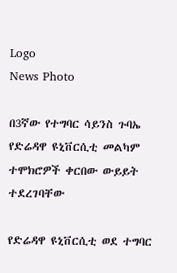Logo
News Photo

በ3ኛው የተግባር ሳይንስ ጉባኤ የድሬዳዋ ዩኒቨርሲቲ መልካም ተሞክሮዎች ቀርበው ውይይት ተደረገባቸው

የድሬዳዋ ዩኒቨርሲቲ ወደ ተግባር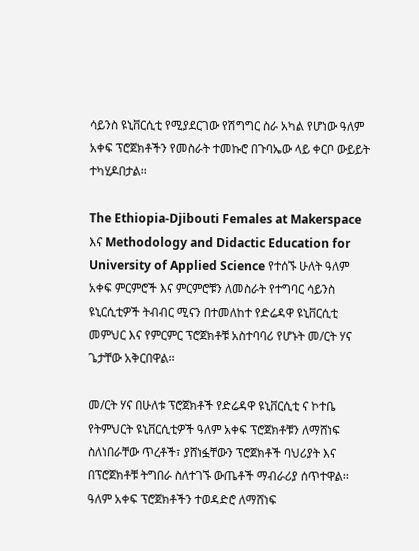ሳይንስ ዩኒቨርሲቲ የሚያደርገው የሽግግር ስራ አካል የሆነው ዓለም አቀፍ ፕሮጀክቶችን የመስራት ተመኩሮ በጉባኤው ላይ ቀርቦ ውይይት ተካሂዶበታል፡፡

The Ethiopia-Djibouti Females at Makerspace እና Methodology and Didactic Education for University of Applied Science የተሰኙ ሁለት ዓለም አቀፍ ምርምሮች እና ምርምሮቹን ለመስራት የተግባር ሳይንስ ዩኒርሲቲዎች ትብብር ሚናን በተመለከተ የድሬዳዋ ዩኒቨርሲቲ መምህር እና የምርምር ፕሮጀክቶቹ አስተባባሪ የሆኑት መ/ርት ሃና ጌታቸው አቅርበዋል፡፡

መ/ርት ሃና በሁለቱ ፕሮጀክቶች የድሬዳዋ ዩኒቨርሲቲ ና ኮተቤ የትምህርት ዩኒቨርሲቲዎች ዓለም አቀፍ ፕሮጀክቶቹን ለማሸነፍ ስለነበራቸው ጥረቶች፣ ያሸነፏቸውን ፕሮጀክቶች ባህሪያት እና በፕሮጀክቶቹ ትግበራ ስለተገኙ ውጤቶች ማብራሪያ ሰጥተዋል፡፡ ዓለም አቀፍ ፕሮጀክቶችን ተወዳድሮ ለማሸነፍ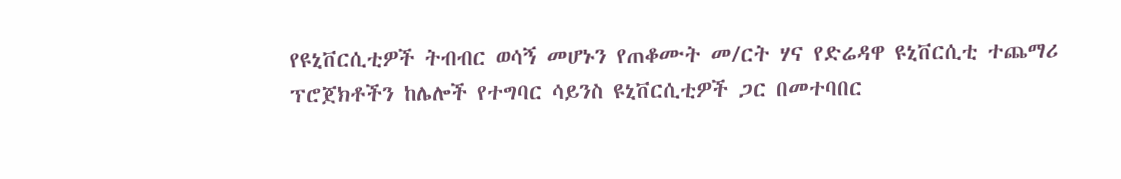የዩኒቨርሲቲዎች ትብብር ወሳኝ መሆኑን የጠቆሙት መ/ርት ሃና የድሬዳዋ ዩኒቨርሲቲ ተጨማሪ ፕሮጀክቶችን ከሌሎች የተግባር ሳይንስ ዩኒቨርሲቲዎች ጋር በመተባበር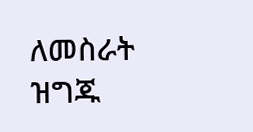ለመስራት ዝግጁ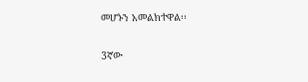መሆኑን አመልክተዋል፡፡

3ኛው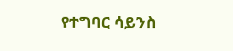የተግባር ሳይንስ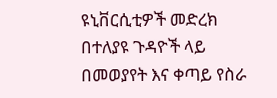ዩኒቨርሲቲዎች መድረክ በተለያዩ ጉዳዮች ላይ በመወያየት እና ቀጣይ የስራ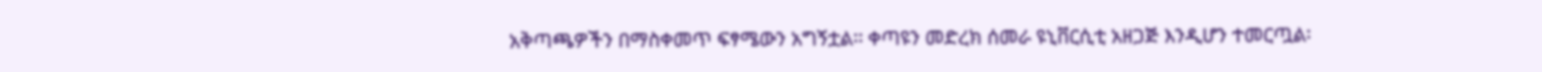አቅጣጫዎችን በማስቀመጥ ፍፃሜውን አግኝቷል፡፡ ቀጣዩን መድረክ ሰመራ ዩኒቨርሲቲ አዘጋጅ እንዲሆን ተመርጧል፡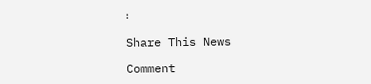፡

Share This News

Comment